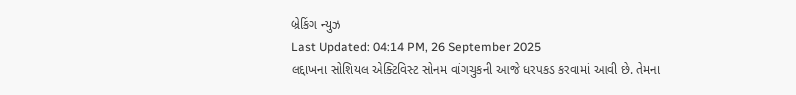બ્રેકિંગ ન્યુઝ
Last Updated: 04:14 PM, 26 September 2025
લદ્દાખના સોશિયલ એક્ટિવિસ્ટ સોનમ વાંગચુકની આજે ધરપકડ કરવામાં આવી છે. તેમના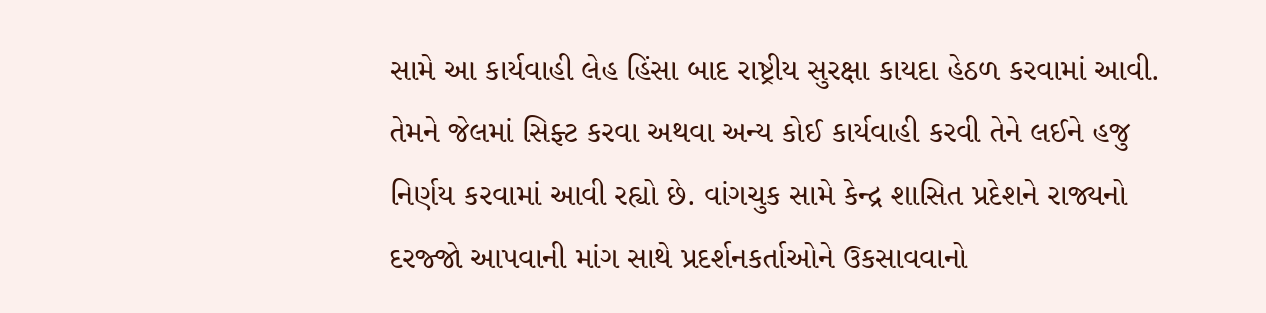સામે આ કાર્યવાહી લેહ હિંસા બાદ રાષ્ટ્રીય સુરક્ષા કાયદા હેઠળ કરવામાં આવી. તેમને જેલમાં સિફ્ટ કરવા અથવા અન્ય કોઈ કાર્યવાહી કરવી તેને લઈને હજુ નિર્ણય કરવામાં આવી રહ્યો છે. વાંગચુક સામે કેન્દ્ર શાસિત પ્રદેશને રાજ્યનો દરજ્જો આપવાની માંગ સાથે પ્રદર્શનકર્તાઓને ઉકસાવવાનો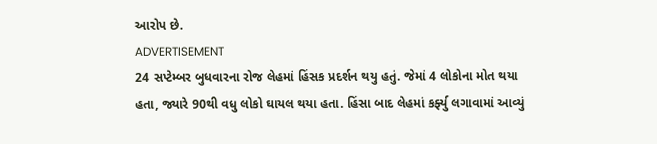આરોપ છે.
ADVERTISEMENT
24 સપ્ટેમ્બર બુધવારના રોજ લેહમાં હિંસક પ્રદર્શન થયુ હતું. જેમાં 4 લોકોના મોત થયા હતા, જ્યારે 90થી વધુ લોકો ઘાયલ થયા હતા. હિંસા બાદ લેહમાં કર્ફ્યુ લગાવામાં આવ્યું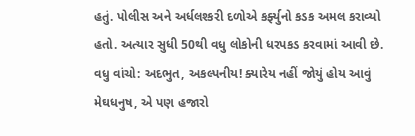હતું. પોલીસ અને અર્ધલશ્કરી દળોએ કર્ફ્યુનો કડક અમલ કરાવ્યો હતો. અત્યાર સુધી 50થી વધુ લોકોની ધરપકડ કરવામાં આવી છે.
વધુ વાંચો: અદભુત, અકલ્પનીય! ક્યારેય નહીં જોયું હોય આવું મેઘધનુષ, એ પણ હજારો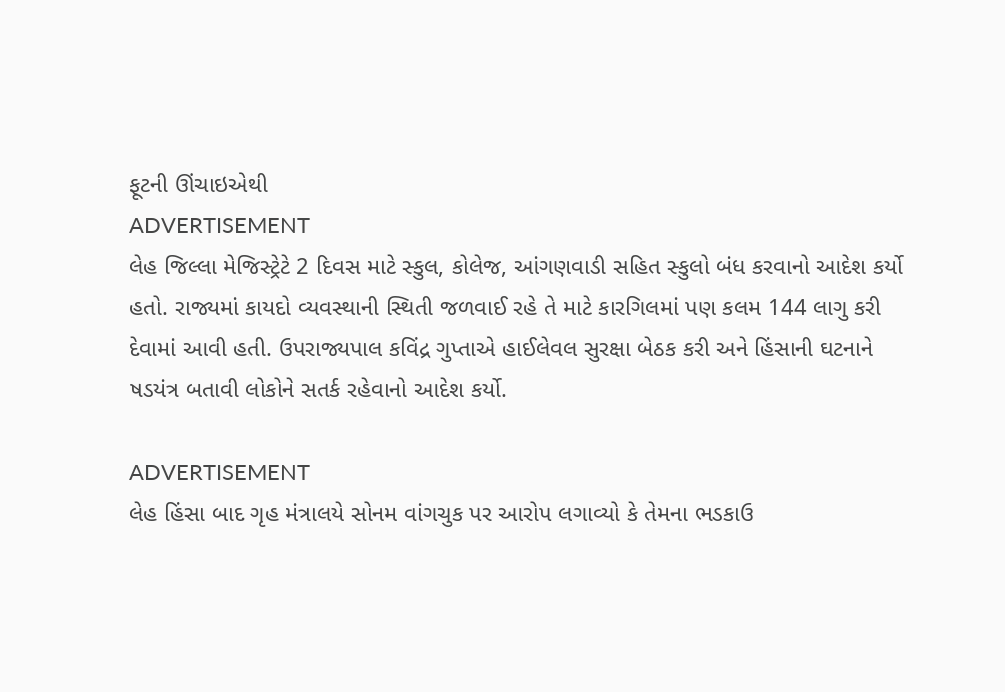ફૂટની ઊંચાઇએથી
ADVERTISEMENT
લેહ જિલ્લા મેજિસ્ટ્રેટે 2 દિવસ માટે સ્કુલ, કોલેજ, આંગણવાડી સહિત સ્કુલો બંધ કરવાનો આદેશ કર્યો હતો. રાજ્યમાં કાયદો વ્યવસ્થાની સ્થિતી જળવાઈ રહે તે માટે કારગિલમાં પણ કલમ 144 લાગુ કરી દેવામાં આવી હતી. ઉપરાજ્યપાલ કવિંદ્ર ગુપ્તાએ હાઈલેવલ સુરક્ષા બેઠક કરી અને હિંસાની ઘટનાને ષડયંત્ર બતાવી લોકોને સતર્ક રહેવાનો આદેશ કર્યો.

ADVERTISEMENT
લેહ હિંસા બાદ ગૃહ મંત્રાલયે સોનમ વાંગચુક પર આરોપ લગાવ્યો કે તેમના ભડકાઉ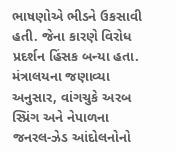ભાષણોએ ભીડને ઉકસાવી હતી. જેના કારણે વિરોધ પ્રદર્શન હિંસક બન્યા હતા. મંત્રાલયના જણાવ્યા અનુસાર, વાંગચુકે અરબ સ્પ્રિંગ અને નેપાળના જનરલ-ઝેડ આંદોલનોનો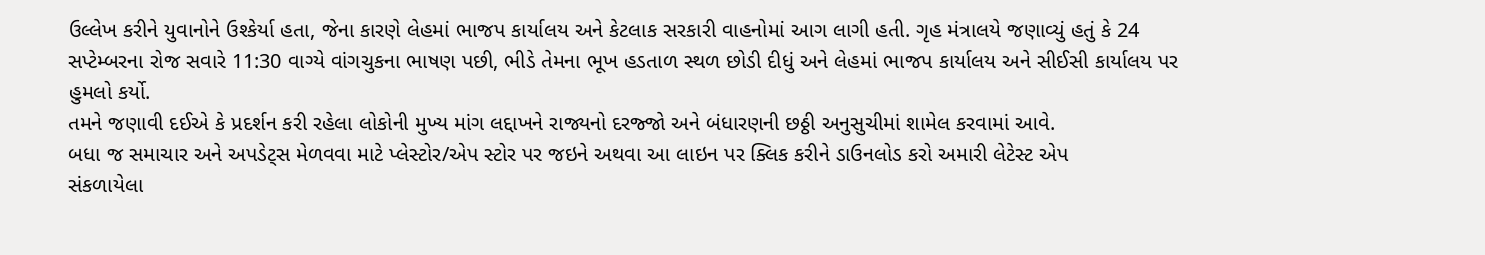ઉલ્લેખ કરીને યુવાનોને ઉશ્કેર્યા હતા, જેના કારણે લેહમાં ભાજપ કાર્યાલય અને કેટલાક સરકારી વાહનોમાં આગ લાગી હતી. ગૃહ મંત્રાલયે જણાવ્યું હતું કે 24 સપ્ટેમ્બરના રોજ સવારે 11:30 વાગ્યે વાંગચુકના ભાષણ પછી, ભીડે તેમના ભૂખ હડતાળ સ્થળ છોડી દીધું અને લેહમાં ભાજપ કાર્યાલય અને સીઈસી કાર્યાલય પર હુમલો કર્યો.
તમને જણાવી દઈએ કે પ્રદર્શન કરી રહેલા લોકોની મુખ્ય માંગ લદ્દાખને રાજ્યનો દરજ્જો અને બંધારણની છઠ્ઠી અનુસુચીમાં શામેલ કરવામાં આવે.
બધા જ સમાચાર અને અપડેટ્સ મેળવવા માટે પ્લેસ્ટોર/એપ સ્ટોર પર જઇને અથવા આ લાઇન પર ક્લિક કરીને ડાઉનલોડ કરો અમારી લેટેસ્ટ એપ
સંકળાયેલા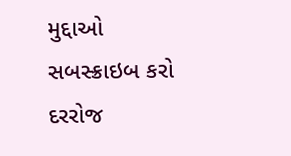મુદ્દાઓ
સબસ્ક્રાઇબ કરો
દરરોજ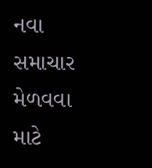નવા સમાચાર મેળવવા માટે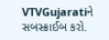VTVGujaratiને સબસ્ક્રાઈબ કરો.